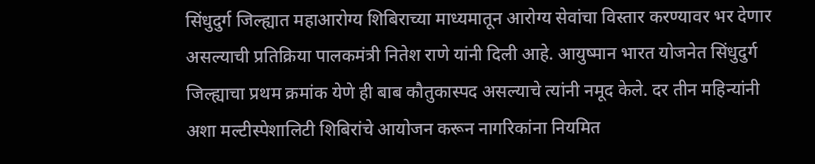सिंधुदुर्ग जिल्ह्यात महाआरोग्य शिबिराच्या माध्यमातून आरोग्य सेवांचा विस्तार करण्यावर भर देणार असल्याची प्रतिक्रिया पालकमंत्री नितेश राणे यांनी दिली आहे. आयुष्मान भारत योजनेत सिंधुदुर्ग जिल्ह्याचा प्रथम क्रमांक येणे ही बाब कौतुकास्पद असल्याचे त्यांनी नमूद केले. दर तीन महिन्यांनी अशा मल्टीस्पेशालिटी शिबिरांचे आयोजन करून नागरिकांना नियमित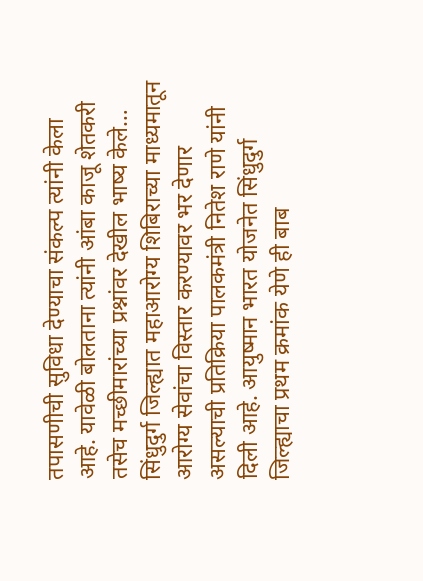तपासणीची सुविधा देण्याचा संकल्प त्यांनी केला आहे. यावेळी बोलताना त्यांनी आंबा काजू शेतकरी तसेच मच्छीमारांच्या प्रश्नांवर देखील भाष्य केले…
सिंधुदुर्ग जिल्ह्यात महाआरोग्य शिबिराच्या माध्यमातून आरोग्य सेवांचा विस्तार करण्यावर भर देणार असल्याची प्रतिक्रिया पालकमंत्री नितेश राणे यांनी दिली आहे. आयुष्मान भारत योजनेत सिंधुदुर्ग जिल्ह्याचा प्रथम क्रमांक येणे ही बाब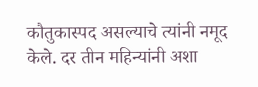कौतुकास्पद असल्याचे त्यांनी नमूद केले. दर तीन महिन्यांनी अशा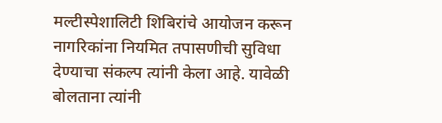मल्टीस्पेशालिटी शिबिरांचे आयोजन करून नागरिकांना नियमित तपासणीची सुविधा देण्याचा संकल्प त्यांनी केला आहे. यावेळी बोलताना त्यांनी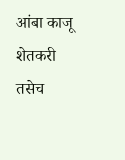आंबा काजू शेतकरी तसेच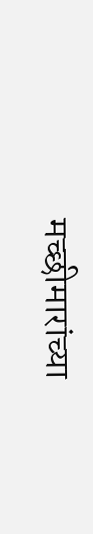मच्छीमारांच्या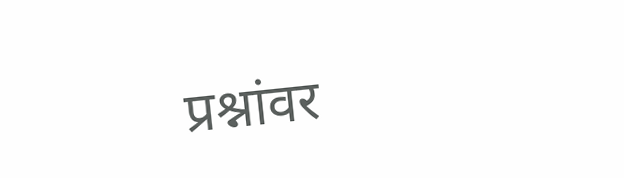प्रश्नांवर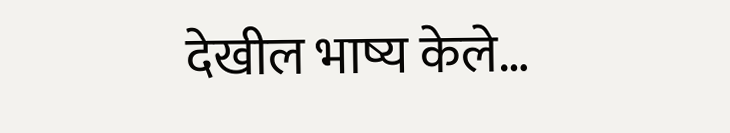देखील भाष्य केले…